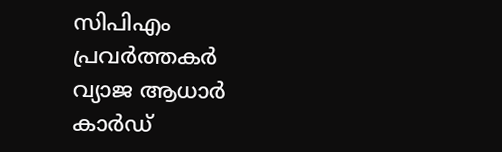സിപിഎം പ്രവര്‍ത്തകര്‍ വ്യാജ ആധാര്‍ കാര്‍ഡ്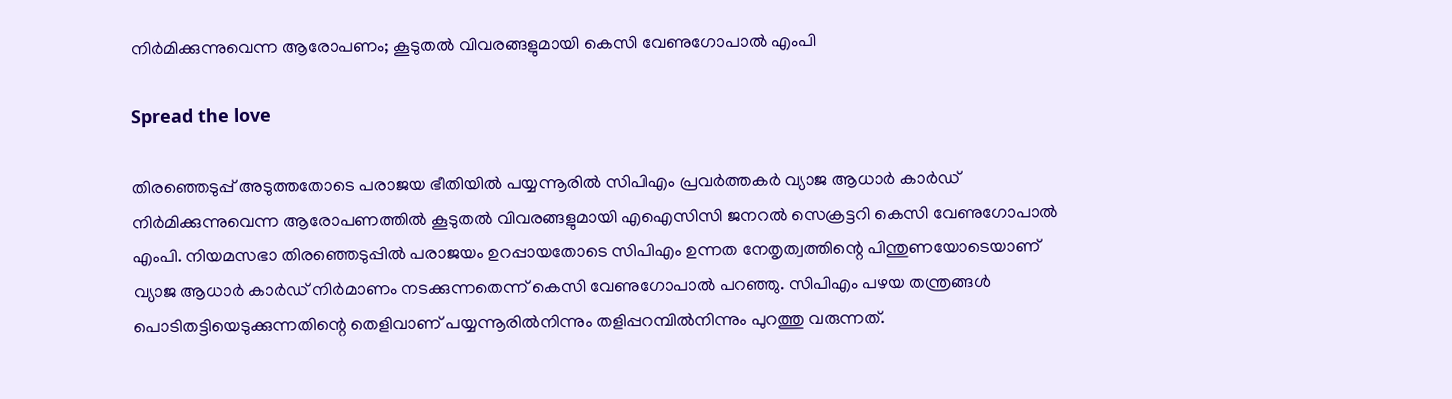നിര്‍മിക്കുന്നുവെന്ന ആരോപണം; കൂടുതല്‍ വിവരങ്ങളുമായി കെസി വേണുഗോപാൽ എംപി

Spread the love

തിരഞ്ഞെടുപ്പ് അടുത്തതോടെ പരാജയ ഭീതിയിൽ പയ്യന്നൂരില്‍ സിപിഎം പ്രവര്‍ത്തകര്‍ വ്യാജ ആധാര്‍ കാര്‍ഡ് നിര്‍മിക്കുന്നുവെന്ന ആരോപണത്തില്‍ കൂടുതല്‍ വിവരങ്ങളുമായി എഐസിസി ജനറല്‍ സെക്രട്ടറി കെസി വേണുഗോപാല്‍ എംപി. നിയമസഭാ തിരഞ്ഞെടുപ്പില്‍ പരാജയം ഉറപ്പായതോടെ സിപിഎം ഉന്നത നേതൃത്വത്തിന്റെ പിന്തുണയോടെയാണ് വ്യാജ ആധാര്‍ കാര്‍ഡ് നിര്‍മാണം നടക്കുന്നതെന്ന് കെസി വേണുഗോപാല്‍ പറഞ്ഞു. സിപിഎം പഴയ തന്ത്രങ്ങള്‍ പൊടിതട്ടിയെടുക്കുന്നതിന്റെ തെളിവാണ് പയ്യന്നൂരില്‍നിന്നും തളിപ്പറമ്പില്‍നിന്നും പുറത്തു വരുന്നത്.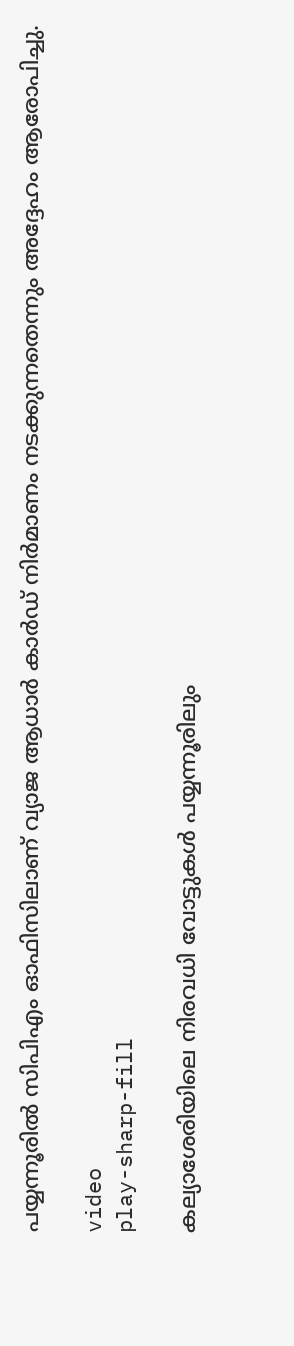പയ്യന്നൂരില്‍ സിപിഎം ഓഫിസിലാണ് വ്യാജ ആധാര്‍ കാര്‍ഡ് നിര്‍മാണം നടക്കുന്നതെന്നും അദ്ദേഹം ആരോപിച്ചു.

video
play-sharp-fill

കല്യാശേരിയിലെ നിരവധി വോട്ടുകള്‍ പയ്യന്നൂരിലും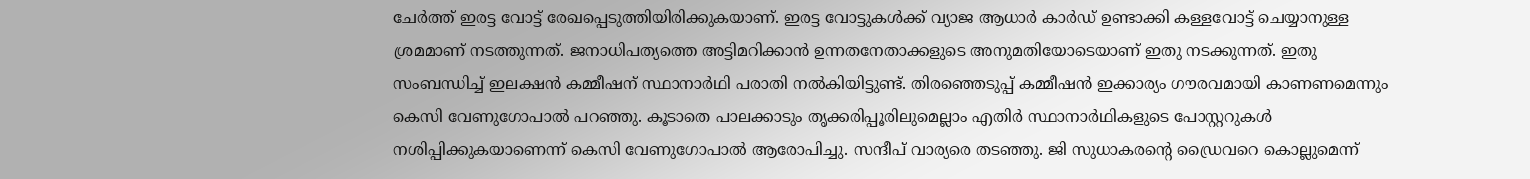ചേര്‍ത്ത് ഇരട്ട വോട്ട് രേഖപ്പെടുത്തിയിരിക്കുകയാണ്. ഇരട്ട വോട്ടുകള്‍ക്ക് വ്യാജ ആധാര്‍ കാര്‍ഡ് ഉണ്ടാക്കി കള്ളവോട്ട് ചെയ്യാനുള്ള ശ്രമമാണ് നടത്തുന്നത്. ജനാധിപത്യത്തെ അട്ടിമറിക്കാന്‍ ഉന്നതനേതാക്കളുടെ അനുമതിയോടെയാണ് ഇതു നടക്കുന്നത്. ഇതു സംബന്ധിച്ച് ഇലക്ഷന്‍ കമ്മീഷന് സ്ഥാനാര്‍ഥി പരാതി നല്‍കിയിട്ടുണ്ട്. തിരഞ്ഞെടുപ്പ് കമ്മീഷന്‍ ഇക്കാര്യം ഗൗരവമായി കാണണമെന്നും കെസി വേണുഗോപാല്‍ പറഞ്ഞു. കൂടാതെ പാലക്കാടും തൃക്കരിപ്പൂരിലുമെല്ലാം എതിര്‍ സ്ഥാനാര്‍ഥികളുടെ പോസ്റ്ററുകള്‍ നശിപ്പിക്കുകയാണെന്ന് കെസി വേണുഗോപാല്‍ ആരോപിച്ചു. സന്ദീപ് വാര്യരെ തടഞ്ഞു. ജി സുധാകരന്റെ ഡ്രൈവറെ കൊല്ലുമെന്ന്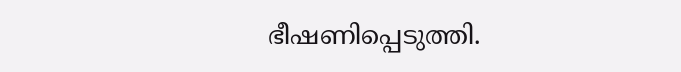ഭീഷണിപ്പെടുത്തി.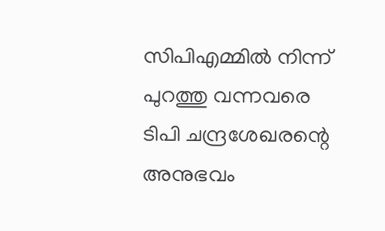സിപിഎമ്മില്‍ നിന്ന് പുറത്തു വന്നവരെ ടിപി ചന്ദ്രശേഖരന്റെ അനുഭവം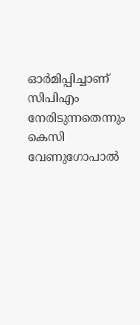ഓര്‍മിപ്പിച്ചാണ് സിപിഎം നേരിടുന്നതെന്നും കെസി വേണുഗോപാല്‍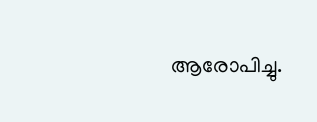ആരോപിച്ചു.